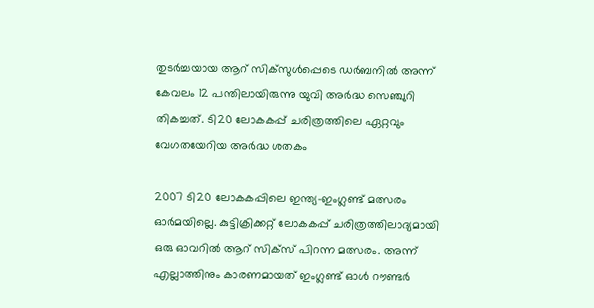തുടർച്ചയായ ആറ് സിക്‌സുള്‍പ്പെടെ ഡർബനില്‍ അന്ന് കേവലം 12 പന്തിലായിരുന്നു യുവി അർദ്ധ സെഞ്ചുറി തികച്ചത്. ടി20 ലോകകപ്പ് ചരിത്രത്തിലെ ഏറ്റവും വേഗതയേറിയ അർദ്ധ ശതകം

2007 ടി20 ലോകകപ്പിലെ ഇന്ത്യ-ഇംഗ്ലണ്ട് മത്സരം ഓർമയില്ലെ. കുട്ടിക്രിക്കറ്റ് ലോകകപ്പ് ചരിത്രത്തിലാദ്യമായി ഒരു ഓവറില്‍ ആറ് സിക്‌സ് പിറന്ന മത്സരം. അന്ന് എല്ലാത്തിനും കാരണമായത് ഇംഗ്ലണ്ട് ഓള്‍ റൗണ്ടർ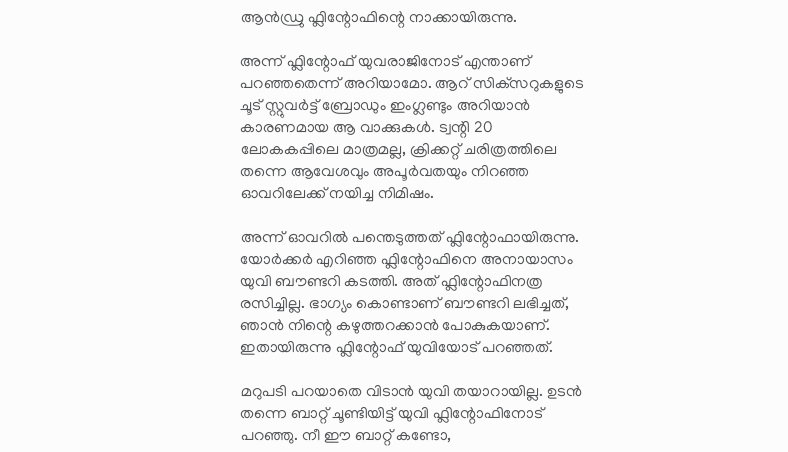ആൻഡ്രു ഫ്ലിന്റോഫിന്റെ നാക്കായിരുന്നു.

അന്ന് ഫ്ലിന്റോഫ് യുവരാജിനോട് എന്താണ് പറഞ്ഞതെന്ന് അറിയാമോ. ആറ് സിക്‌സറുകളുടെ ചൂട് സ്റ്റുവർട്ട് ബ്രോഡും ഇംഗ്ലണ്ടും അറിയാൻ കാരണമായ ആ വാക്കുകള്‍. ട്വന്റി 20 ലോകകപ്പിലെ മാത്രമല്ല, ക്രിക്കറ്റ് ചരിത്രത്തിലെ തന്നെ ആവേശവും അപൂർവതയും നിറഞ്ഞ ഓവറിലേക്ക് നയിച്ച നിമിഷം.

അന്ന് ഓവറില്‍ പന്തെടുത്തത് ഫ്ലിന്റോഫായിരുന്നു. യോർക്കർ എറിഞ്ഞ ഫ്ലിന്റോഫിനെ അനായാസം യുവി ബൗണ്ടറി കടത്തി. അത് ഫ്ലിന്റോഫിനത്ര രസിച്ചില്ല. ഭാഗ്യം കൊണ്ടാണ് ബൗണ്ടറി ലഭിച്ചത്, ഞാൻ നിന്റെ കഴുത്തറക്കാൻ പോകുകയാണ്. ഇതായിരുന്നു ഫ്ലിന്റോഫ് യുവിയോട് പറഞ്ഞത്.

മറുപടി പറയാതെ വിടാൻ യുവി തയാറായില്ല. ഉടൻ തന്നെ ബാറ്റ് ചൂണ്ടിയിട്ട് യുവി ഫ്ലിന്റോഫിനോട് പറഞ്ഞു. നീ ഈ ബാറ്റ് കണ്ടോ,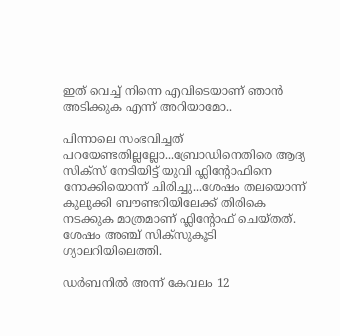ഇത് വെച്ച് നിന്നെ എവിടെയാണ് ഞാൻ അടിക്കുക എന്ന് അറിയാമോ..

പിന്നാലെ സംഭവിച്ചത് പറയേണ്ടതില്ലല്ലോ...ബ്രോഡിനെതിരെ ആദ്യ സിക്സ് നേടിയിട്ട് യുവി ഫ്ലിന്റോഫിനെ നോക്കിയൊന്ന് ചിരിച്ചു...ശേഷം തലയൊന്ന് കുലുക്കി ബൗണ്ടറിയിലേക്ക് തിരികെ നടക്കുക മാത്രമാണ് ഫ്ലിന്റോഫ് ചെയ്തത്. ശേഷം അഞ്ച് സിക്സുകൂടി ഗ്യാലറിയിലെത്തി.

ഡർബനില്‍ അന്ന് കേവലം 12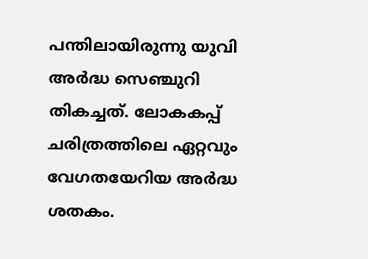പന്തിലായിരുന്നു യുവി അർദ്ധ സെഞ്ചുറി തികച്ചത്. ലോകകപ്പ് ചരിത്രത്തിലെ ഏറ്റവും വേഗതയേറിയ അർദ്ധ ശതകം.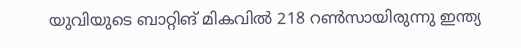യുവിയുടെ ബാറ്റിങ് മികവില്‍ 218 റണ്‍സായിരുന്നു ഇന്ത്യ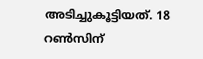അടിച്ചുകൂട്ടിയത്. 18 റണ്‍സിന്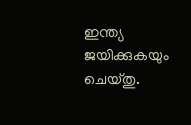ഇന്ത്യ ജയിക്കുകയും ചെയ്തു.